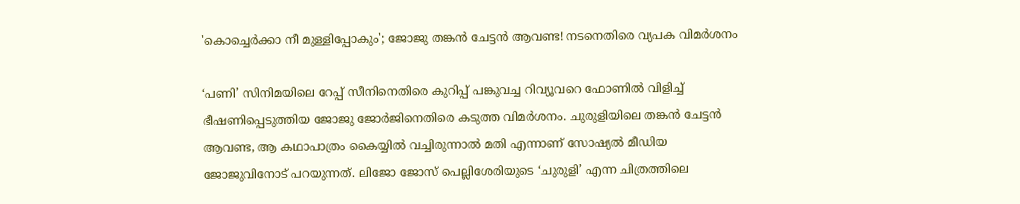'കൊച്ചെര്‍ക്കാ നീ മുള്ളിപ്പോകും'; ജോജു തങ്കന്‍ ചേട്ടന്‍ ആവണ്ട! നടനെതിരെ വ്യപക വിമര്‍ശനം

‘പണി’ സിനിമയിലെ റേപ്പ് സീനിനെതിരെ കുറിപ്പ് പങ്കുവച്ച റിവ്യൂവറെ ഫോണില്‍ വിളിച്ച് ഭീഷണിപ്പെടുത്തിയ ജോജു ജോര്‍ജിനെതിരെ കടുത്ത വിമര്‍ശനം. ചുരുളിയിലെ തങ്കന്‍ ചേട്ടന്‍ ആവണ്ട, ആ കഥാപാത്രം കൈയ്യില്‍ വച്ചിരുന്നാല്‍ മതി എന്നാണ് സോഷ്യല്‍ മീഡിയ ജോജുവിനോട് പറയുന്നത്. ലിജോ ജോസ് പെല്ലിശേരിയുടെ ‘ചുരുളി’ എന്ന ചിത്രത്തിലെ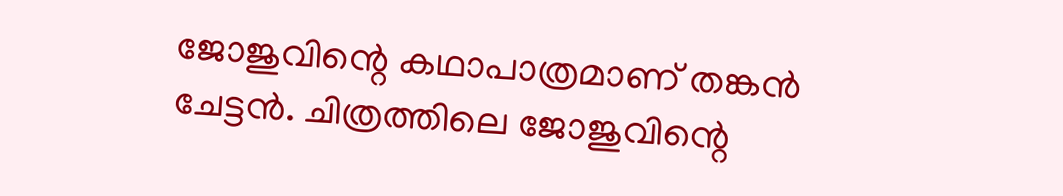ജോജുവിന്റെ കഥാപാത്രമാണ് തങ്കന്‍ ചേട്ടന്‍. ചിത്രത്തിലെ ജോജുവിന്റെ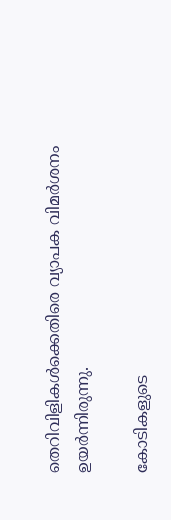തെറിവിളികള്‍ക്കെതിരെ വ്യാപക വിമര്‍ശനം ഉയര്‍ന്നിരുന്നു.

കോടികളുടെ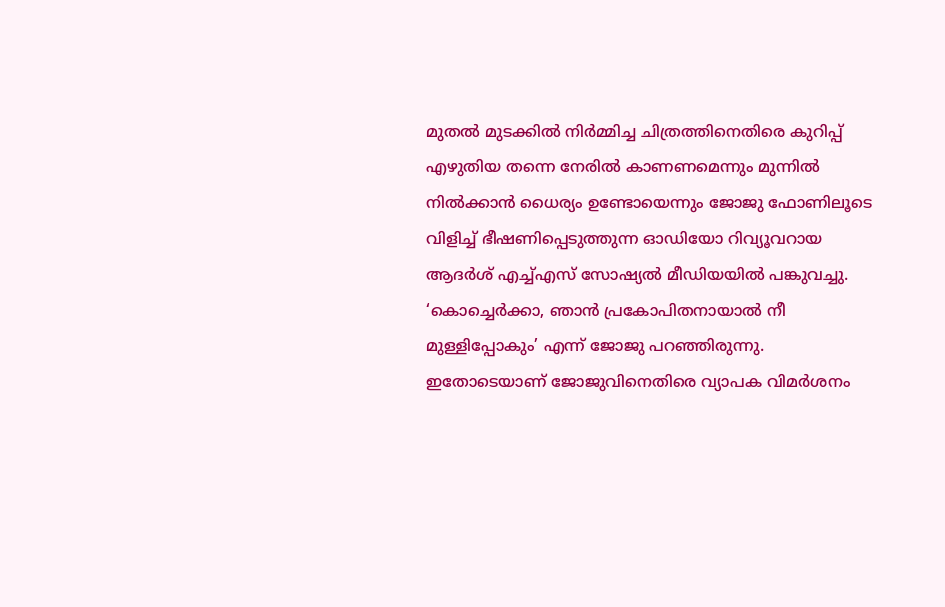മുതല്‍ മുടക്കില്‍ നിര്‍മ്മിച്ച ചിത്രത്തിനെതിരെ കുറിപ്പ് എഴുതിയ തന്നെ നേരില്‍ കാണണമെന്നും മുന്നില്‍ നില്‍ക്കാന്‍ ധൈര്യം ഉണ്ടോയെന്നും ജോജു ഫോണിലൂടെ വിളിച്ച് ഭീഷണിപ്പെടുത്തുന്ന ഓഡിയോ റിവ്യൂവറായ ആദര്‍ശ് എച്ച്എസ് സോഷ്യല്‍ മീഡിയയില്‍ പങ്കുവച്ചു. ‘കൊച്ചെര്‍ക്കാ, ഞാന്‍ പ്രകോപിതനായാല്‍ നീ മുള്ളിപ്പോകും’ എന്ന് ജോജു പറഞ്ഞിരുന്നു. ഇതോടെയാണ് ജോജുവിനെതിരെ വ്യാപക വിമര്‍ശനം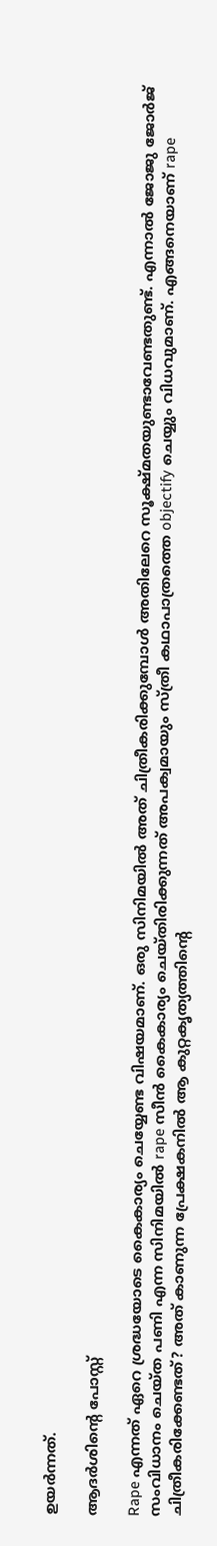ഉയര്‍ന്നത്.

ആദര്‍ശിന്റെ പോസ്റ്റ്

Rape എന്നത് ഏറെ ശ്രദ്ധയോടെ കൈകാര്യം ചെയ്യേണ്ട വിഷയമാണ്. ഒരു സിനിമയില്‍ അത് ചിത്രീകരിക്കുമ്പോള്‍ അതിലേറെ സൂക്ഷ്മതയുണ്ടാവേണ്ടതുണ്ട്. എന്നാല്‍ ജോജു ജോര്‍ജ് സംവിധാനം ചെയ്ത പണി എന്ന സിനിമയില്‍ rape സീന്‍ കൈകാര്യം ചെയ്തിരിക്കുന്നത് അപക്വമായും സ്ത്രീ കഥാപാത്രത്തെ objectify ചെയ്യും വിധവുമാണ്. എങ്ങനെയാണ് rape ചിത്രീകരിക്കേണ്ടത്? അത് കാണുന്ന പ്രേക്ഷകനില്‍ ആ കുറ്റകൃത്യത്തിന്റെ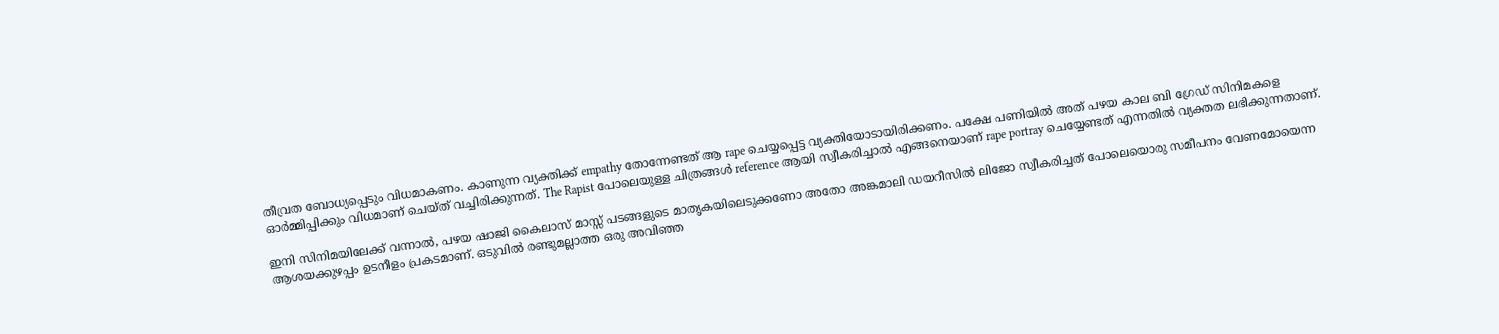തീവ്രത ബോധ്യപ്പെടും വിധമാകണം. കാണുന്ന വ്യക്തിക്ക് empathy തോന്നേണ്ടത് ആ rape ചെയ്യപ്പെട്ട വ്യക്തിയോടായിരിക്കണം. പക്ഷേ പണിയില്‍ അത് പഴയ കാല ബി ഗ്രേഡ് സിനിമകളെ ഓര്‍മ്മിപ്പിക്കും വിധമാണ് ചെയ്ത് വച്ചിരിക്കുന്നത്. The Rapist പോലെയുള്ള ചിത്രങ്ങള്‍ reference ആയി സ്വീകരിച്ചാല്‍ എങ്ങനെയാണ് rape portray ചെയ്യേണ്ടത് എന്നതില്‍ വ്യക്തത ലഭിക്കുന്നതാണ്.

ഇനി സിനിമയിലേക്ക് വന്നാല്‍, പഴയ ഷാജി കൈലാസ് മാസ്സ് പടങ്ങളുടെ മാതൃകയിലെടുക്കണോ അതോ അങ്കമാലി ഡയറീസില്‍ ലിജോ സ്വീകരിച്ചത് പോലെയൊരു സമീപനം വേണമോയെന്ന ആശയക്കുഴപ്പം ഉടനീളം പ്രകടമാണ്. ഒടുവില്‍ രണ്ടുമല്ലാത്ത ഒരു അവിഞ്ഞ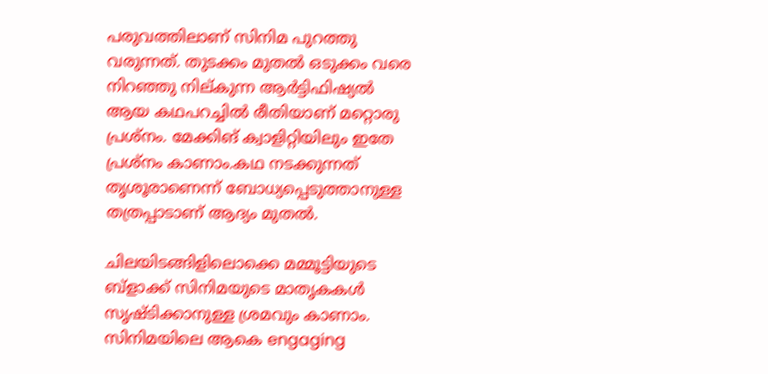പരുവത്തിലാണ് സിനിമ പുറത്തു വരുന്നത്. തുടക്കം മുതല്‍ ഒടുക്കം വരെ നിറഞ്ഞു നില്കുന്ന ആര്‍ട്ടിഫിഷ്യല്‍ ആയ കഥപറച്ചില്‍ രീതിയാണ് മറ്റൊരു പ്രശ്‌നം. മേക്കിങ് ക്വാളിറ്റിയിലും ഇതേ പ്രശ്‌നം കാണാം.കഥ നടക്കുന്നത് തൃശൂരാണെന്ന് ബോധ്യപ്പെടുത്താനുള്ള തത്രപ്പാടാണ് ആദ്യം മുതല്‍.

ചിലയിടങ്ങിളിലൊക്കെ മമ്മൂട്ടിയുടെ ബ്‌ളാക്ക് സിനിമയുടെ മാതൃകകള്‍ സൃഷ്ടിക്കാനുള്ള ശ്രമവും കാണാം. സിനിമയിലെ ആകെ engaging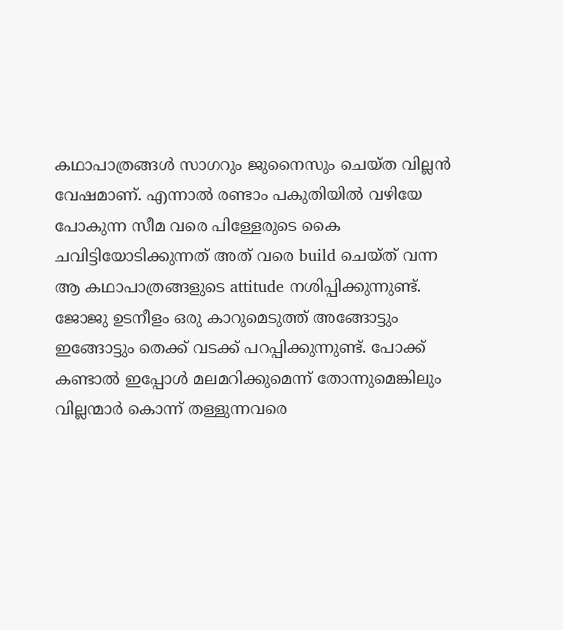കഥാപാത്രങ്ങള്‍ സാഗറും ജുനൈസും ചെയ്ത വില്ലന്‍ വേഷമാണ്. എന്നാല്‍ രണ്ടാം പകുതിയില്‍ വഴിയേ പോകുന്ന സീമ വരെ പിള്ളേരുടെ കൈ ചവിട്ടിയോടിക്കുന്നത് അത് വരെ build ചെയ്ത് വന്ന ആ കഥാപാത്രങ്ങളുടെ attitude നശിപ്പിക്കുന്നുണ്ട്. ജോജു ഉടനീളം ഒരു കാറുമെടുത്ത് അങ്ങോട്ടും ഇങ്ങോട്ടും തെക്ക് വടക്ക് പറപ്പിക്കുന്നുണ്ട്. പോക്ക് കണ്ടാല്‍ ഇപ്പോള്‍ മലമറിക്കുമെന്ന് തോന്നുമെങ്കിലും വില്ലന്മാര്‍ കൊന്ന് തള്ളുന്നവരെ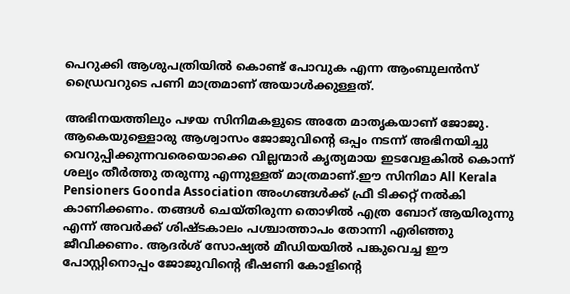പെറുക്കി ആശുപത്രിയില്‍ കൊണ്ട് പോവുക എന്ന ആംബുലന്‍സ് ഡ്രൈവറുടെ പണി മാത്രമാണ് അയാള്‍ക്കുള്ളത്.

അഭിനയത്തിലും പഴയ സിനിമകളുടെ അതേ മാതൃകയാണ് ജോജു. ആകെയുള്ളൊരു ആശ്വാസം ജോജുവിന്റെ ഒപ്പം നടന്ന് അഭിനയിച്ചു വെറുപ്പിക്കുന്നവരെയൊക്കെ വില്ലന്മാര്‍ കൃത്യമായ ഇടവേളകില്‍ കൊന്ന് ശല്യം തീര്‍ത്തു തരുന്നു എന്നുള്ളത് മാത്രമാണ്.ഈ സിനിമാ All Kerala Pensioners Goonda Association അംഗങ്ങള്‍ക്ക് ഫ്രീ ടിക്കറ്റ് നല്‍കി കാണിക്കണം. തങ്ങള്‍ ചെയ്തിരുന്ന തൊഴില്‍ എത്ര ബോറ് ആയിരുന്നു എന്ന് അവര്‍ക്ക് ശിഷ്ടകാലം പശ്ചാത്താപം തോന്നി എരിഞ്ഞു ജീവിക്കണം. ആദര്‍ശ് സോഷ്യല്‍ മീഡിയയില്‍ പങ്കുവെച്ച ഈ പോസ്റ്റിനൊപ്പം ജോജുവിന്റെ ഭീഷണി കോളിന്റെ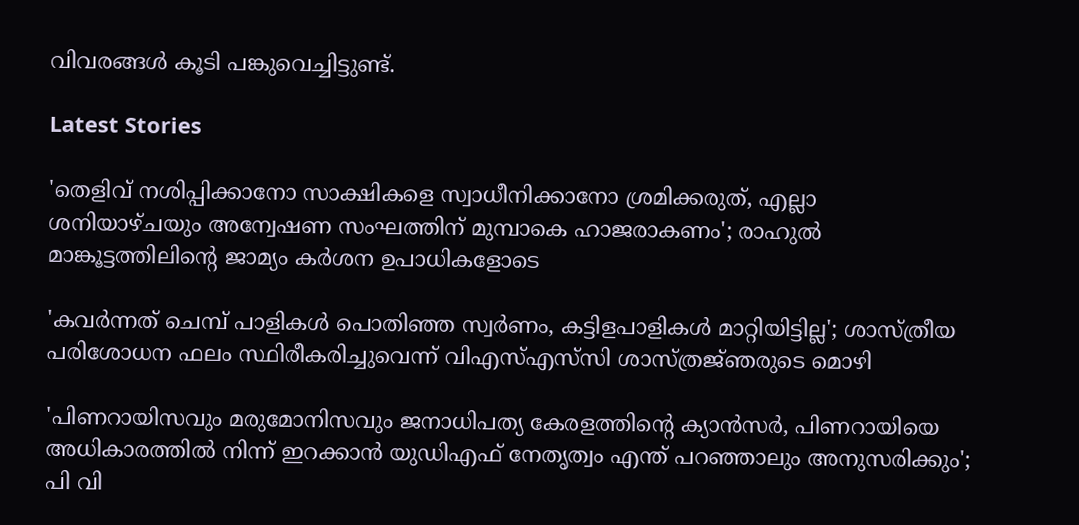വിവരങ്ങള്‍ കൂടി പങ്കുവെച്ചിട്ടുണ്ട്.

Latest Stories

'തെളിവ് നശിപ്പിക്കാനോ സാക്ഷികളെ സ്വാധീനിക്കാനോ ശ്രമിക്കരുത്, എല്ലാ ശനിയാഴ്ചയും അന്വേഷണ സംഘത്തിന് മുമ്പാകെ ഹാജരാകണം'; രാഹുൽ മാങ്കൂട്ടത്തിലിന്റെ ജാമ്യം കർശന ഉപാധികളോടെ

'കവർന്നത് ചെമ്പ് പാളികൾ പൊതിഞ്ഞ സ്വർണം, കട്ടിളപാളികൾ മാറ്റിയിട്ടില്ല'; ശാസ്ത്രീയ പരിശോധന ഫലം സ്ഥിരീകരിച്ചുവെന്ന് വിഎസ്എസ്‍സി ശാസ്ത്രജ്‌ഞരുടെ മൊഴി

'പിണറായിസവും മരുമോനിസവും ജനാധിപത്യ കേരളത്തിന്റെ ക്യാൻസർ, പിണറായിയെ അധികാരത്തിൽ നിന്ന് ഇറക്കാൻ യുഡിഎഫ് നേതൃത്വം എന്ത്‌ പറഞ്ഞാലും അനുസരിക്കും'; പി വി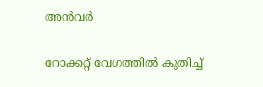അൻവർ

റോക്കറ്റ് വേഗത്തിൽ കുതിച്ച്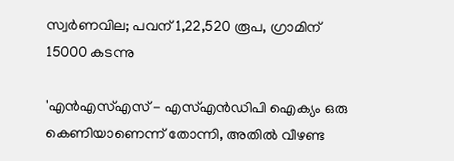സ്വർണവില; പവന് 1,22,520 രൂപ, ഗ്രാമിന് 15000 കടന്നു

'എന്‍എസ്എസ് - എസ്എന്‍ഡിപി ഐക്യം ഒരു കെണിയാണെന്ന് തോന്നി, അതിൽ വീഴണ്ട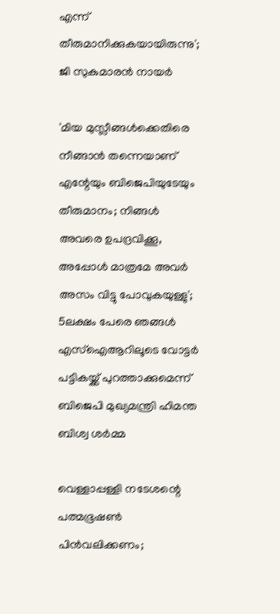എന്ന് തീരുമാനിക്കുകയായിരുന്നു'; ജി സുകുമാരൻ നായർ

'മിയ മുസ്ലീങ്ങള്‍ക്കെതിരെ നീങ്ങാന്‍ തന്നെയാണ് എന്റേയും ബിജെപിയുടേയും തീരുമാനം; നിങ്ങള്‍ അവരെ ഉപദ്രവിക്കൂ, അപ്പോള്‍ മാത്രമേ അവര്‍ അസം വിട്ടു പോവുകയുള്ളു'; 5ലക്ഷം പേരെ ഞങ്ങള്‍ എസ്‌ഐആറിലൂടെ വോട്ടര്‍ പട്ടികയ്ക്ക് പുറത്താക്കുമെന്ന് ബിജെപി മുഖ്യമന്ത്രി ഹിമന്ത ബിശ്വ ശര്‍മ്മ

വെള്ളാപ്പള്ളി നടേശന്റെ പത്മഭൂഷൺ പിൻവലിക്കണം;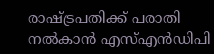രാഷ്ട്രപതിക്ക് പരാതി നൽകാൻ എസ്എൻഡിപി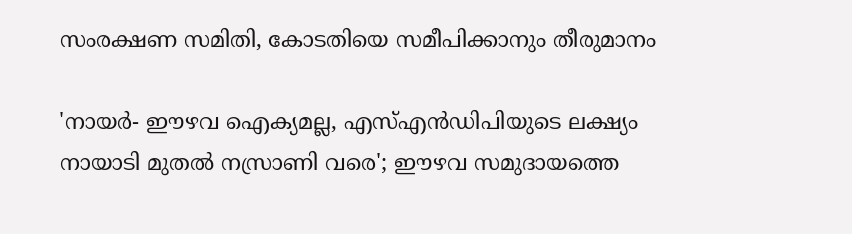സംരക്ഷണ സമിതി, കോടതിയെ സമീപിക്കാനും തീരുമാനം

'നായർ- ഈഴവ ഐക്യമല്ല, എസ്എൻഡിപിയുടെ ലക്ഷ്യം നായാടി മുതൽ നസ്രാണി വരെ'; ഈഴവ സമുദായത്തെ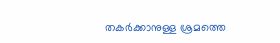തകർക്കാനുള്ള ശ്രമത്തെ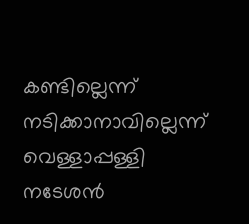കണ്ടില്ലെന്ന് നടിക്കാനാവില്ലെന്ന് വെള്ളാപ്പള്ളി നടേശൻ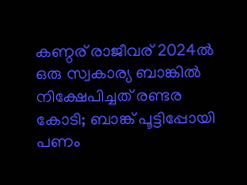കണ്ഠര് രാജീവര് 2024ല്‍ ഒരു സ്വകാര്യ ബാങ്കില്‍ നിക്ഷേപിച്ചത് രണ്ടര കോടി; ബാങ്ക് പൂട്ടിപ്പോയി പണം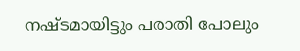നഷ്ടമായിട്ടും പരാതി പോലും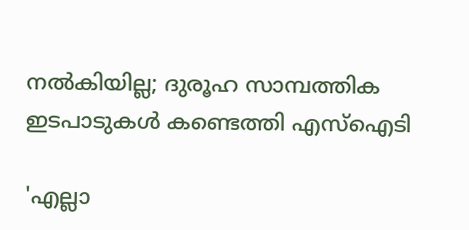നല്‍കിയില്ല; ദുരൂഹ സാമ്പത്തിക ഇടപാടുകള്‍ കണ്ടെത്തി എസ്‌ഐടി

'എല്ലാ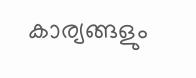കാര്യങ്ങളും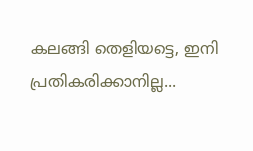കലങ്ങി തെളിയട്ടെ, ഇനി പ്രതികരിക്കാനില്ല...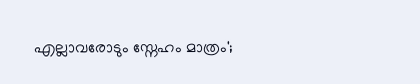എല്ലാവരോടും സ്നേഹം മാത്രം';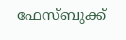ഫേസ്ബുക്ക്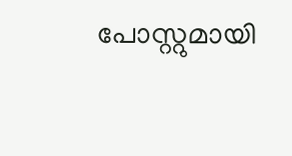പോസ്റ്റുമായി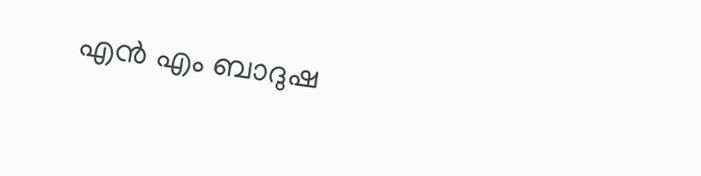എൻ എം ബാദുഷ